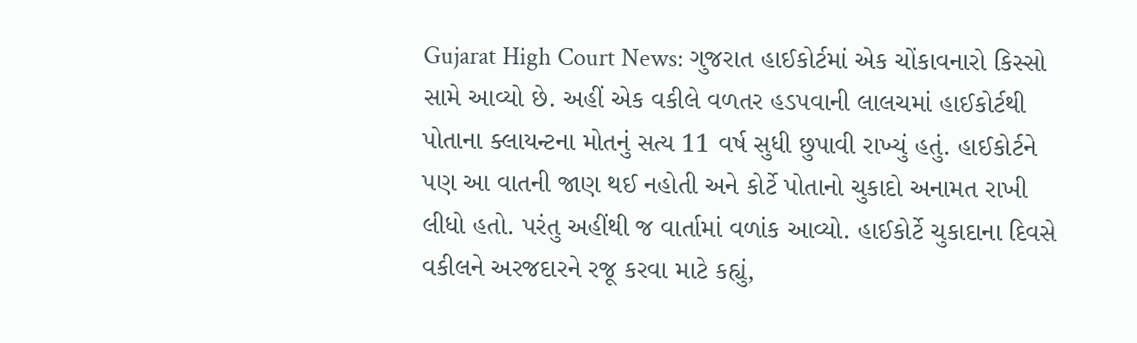Gujarat High Court News: ગુજરાત હાઈકોર્ટમાં એક ચોંકાવનારો કિસ્સો સામે આવ્યો છે. અહીં એક વકીલે વળતર હડપવાની લાલચમાં હાઈકોર્ટથી પોતાના ક્લાયન્ટના મોતનું સત્ય 11 વર્ષ સુધી છુપાવી રાખ્યું હતું. હાઈકોર્ટને પણ આ વાતની જાણ થઈ નહોતી અને કોર્ટે પોતાનો ચુકાદો અનામત રાખી લીધો હતો. પરંતુ અહીંથી જ વાર્તામાં વળાંક આવ્યો. હાઈકોર્ટે ચુકાદાના દિવસે વકીલને અરજદારને રજૂ કરવા માટે કહ્યું,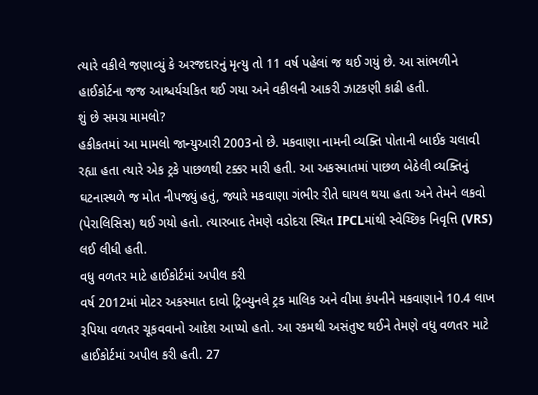ત્યારે વકીલે જણાવ્યું કે અરજદારનું મૃત્યુ તો 11 વર્ષ પહેલાં જ થઈ ગયું છે. આ સાંભળીને હાઈકોર્ટના જજ આશ્ચર્યચકિત થઈ ગયા અને વકીલની આકરી ઝાટકણી કાઢી હતી.
શું છે સમગ્ર મામલો?
હકીકતમાં આ મામલો જાન્યુઆરી 2003નો છે. મકવાણા નામની વ્યક્તિ પોતાની બાઈક ચલાવી રહ્યા હતા ત્યારે એક ટ્રકે પાછળથી ટક્કર મારી હતી. આ અકસ્માતમાં પાછળ બેઠેલી વ્યક્તિનું ઘટનાસ્થળે જ મોત નીપજ્યું હતું, જ્યારે મકવાણા ગંભીર રીતે ઘાયલ થયા હતા અને તેમને લકવો (પેરાલિસિસ) થઈ ગયો હતો. ત્યારબાદ તેમણે વડોદરા સ્થિત IPCLમાંથી સ્વેચ્છિક નિવૃત્તિ (VRS) લઈ લીધી હતી.
વધુ વળતર માટે હાઈકોર્ટમાં અપીલ કરી
વર્ષ 2012માં મોટર અકસ્માત દાવો ટ્રિબ્યુનલે ટ્રક માલિક અને વીમા કંપનીને મકવાણાને 10.4 લાખ રૂપિયા વળતર ચૂકવવાનો આદેશ આપ્યો હતો. આ રકમથી અસંતુષ્ટ થઈને તેમણે વધુ વળતર માટે હાઈકોર્ટમાં અપીલ કરી હતી. 27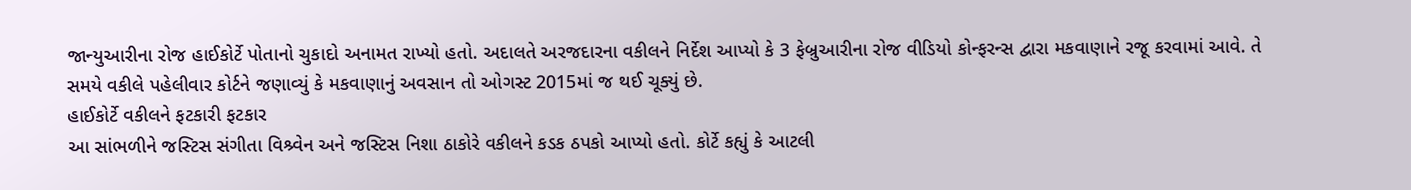જાન્યુઆરીના રોજ હાઈકોર્ટે પોતાનો ચુકાદો અનામત રાખ્યો હતો. અદાલતે અરજદારના વકીલને નિર્દેશ આપ્યો કે 3 ફેબ્રુઆરીના રોજ વીડિયો કોન્ફરન્સ દ્વારા મકવાણાને રજૂ કરવામાં આવે. તે સમયે વકીલે પહેલીવાર કોર્ટને જણાવ્યું કે મકવાણાનું અવસાન તો ઓગસ્ટ 2015માં જ થઈ ચૂક્યું છે.
હાઈકોર્ટે વકીલને ફટકારી ફટકાર
આ સાંભળીને જસ્ટિસ સંગીતા વિશ્ર્વેન અને જસ્ટિસ નિશા ઠાકોરે વકીલને કડક ઠપકો આપ્યો હતો. કોર્ટે કહ્યું કે આટલી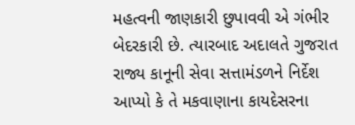મહત્વની જાણકારી છુપાવવી એ ગંભીર બેદરકારી છે. ત્યારબાદ અદાલતે ગુજરાત રાજ્ય કાનૂની સેવા સત્તામંડળને નિર્દેશ આપ્યો કે તે મકવાણાના કાયદેસરના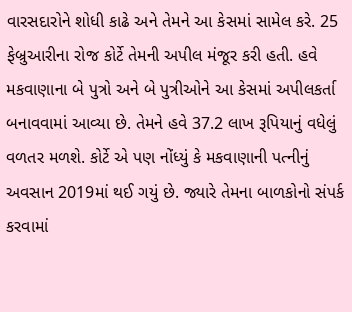વારસદારોને શોધી કાઢે અને તેમને આ કેસમાં સામેલ કરે. 25 ફેબ્રુઆરીના રોજ કોર્ટે તેમની અપીલ મંજૂર કરી હતી. હવે મકવાણાના બે પુત્રો અને બે પુત્રીઓને આ કેસમાં અપીલકર્તા બનાવવામાં આવ્યા છે. તેમને હવે 37.2 લાખ રૂપિયાનું વધેલું વળતર મળશે. કોર્ટે એ પણ નોંધ્યું કે મકવાણાની પત્નીનું અવસાન 2019માં થઈ ગયું છે. જ્યારે તેમના બાળકોનો સંપર્ક કરવામાં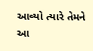આવ્યો ત્યારે તેમને આ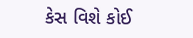કેસ વિશે કોઈ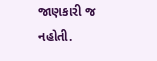જાણકારી જ નહોતી.